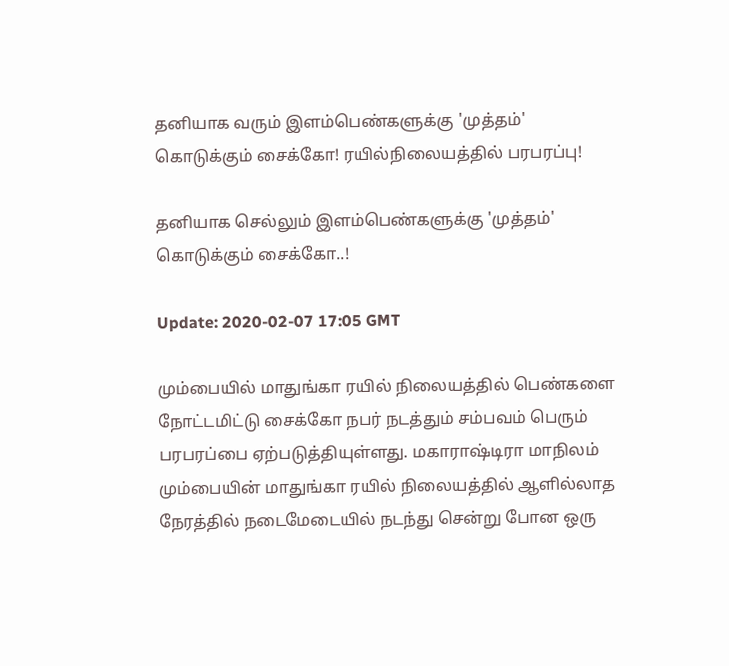தனியாக வரும் இளம்பெண்களுக்கு 'முத்தம்' கொடுக்கும் சைக்கோ! ரயில்நிலையத்தில் பரபரப்பு!

தனியாக செல்லும் இளம்பெண்களுக்கு 'முத்தம்' கொடுக்கும் சைக்கோ..!

Update: 2020-02-07 17:05 GMT

மும்பையில் மாதுங்கா ரயில் நிலையத்தில் பெண்களை நோட்டமிட்டு சைக்கோ நபர் நடத்தும் சம்பவம் பெரும் பரபரப்பை ஏற்படுத்தியுள்ளது. மகாராஷ்டிரா மாநிலம் மும்பையின் மாதுங்கா ரயில் நிலையத்தில் ஆளில்லாத நேரத்தில் நடைமேடையில் நடந்து சென்று போன ஒரு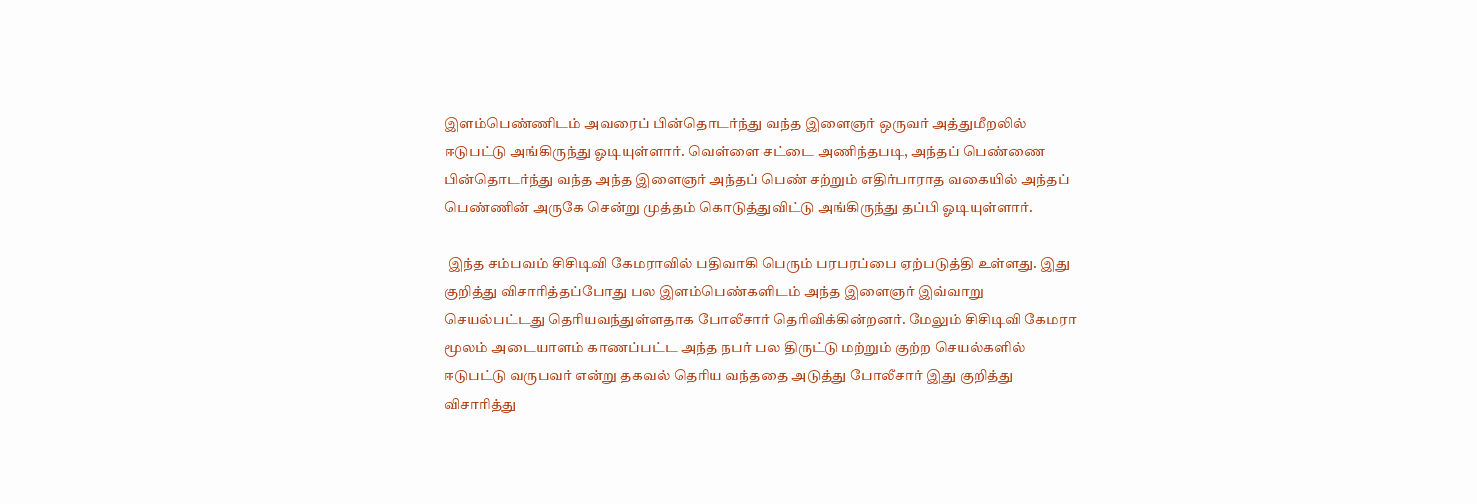இளம்பெண்ணிடம் அவரைப் பின்தொடர்ந்து வந்த இளைஞர் ஒருவர் அத்துமீறலில் ஈடுபட்டு அங்கிருந்து ஓடியுள்ளார். வெள்ளை சட்டை அணிந்தபடி, அந்தப் பெண்ணை பின்தொடர்ந்து வந்த அந்த இளைஞர் அந்தப் பெண் சற்றும் எதிர்பாராத வகையில் அந்தப் பெண்ணின் அருகே சென்று முத்தம் கொடுத்துவிட்டு அங்கிருந்து தப்பி ஓடியுள்ளார்.

 இந்த சம்பவம் சிசிடிவி கேமராவில் பதிவாகி பெரும் பரபரப்பை ஏற்படுத்தி உள்ளது. இது குறித்து விசாரித்தப்போது பல இளம்பெண்களிடம் அந்த இளைஞர் இவ்வாறு செயல்பட்டது தெரியவந்துள்ளதாக போலீசார் தெரிவிக்கின்றனர். மேலும் சிசிடிவி கேமரா மூலம் அடையாளம் காணப்பட்ட அந்த நபர் பல திருட்டு மற்றும் குற்ற செயல்களில் ஈடுபட்டு வருபவர் என்று தகவல் தெரிய வந்ததை அடுத்து போலீசார் இது குறித்து விசாரித்து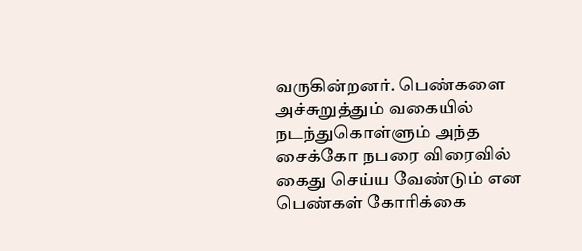வருகின்றனர். பெண்களை அச்சுறுத்தும் வகையில் நடந்துகொள்ளும் அந்த சைக்கோ நபரை விரைவில் கைது செய்ய வேண்டும் என பெண்கள் கோரிக்கை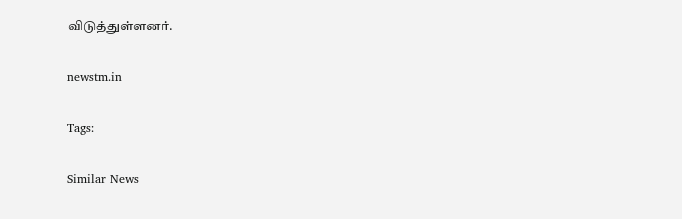விடுத்துள்ளனர்.

newstm.in

Tags:

Similar News